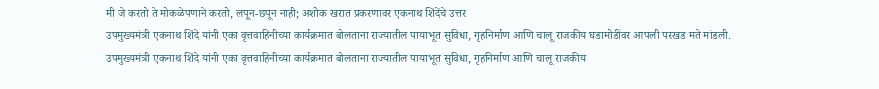मी जे करतो ते मोकळेपणाने करतो, लपून-छपून नाही; अशोक खरात प्रकरणावर एकनाथ शिंदेंचे उत्तर
उपमुख्यमंत्री एकनाथ शिंदे यांनी एका वृत्तवाहिनीच्या कार्यक्रमात बोलताना राज्यातील पायाभूत सुविधा, गृहनिर्माण आणि चालू राजकीय घडामोडींवर आपली परखड मते मांडली.
उपमुख्यमंत्री एकनाथ शिंदे यांनी एका वृत्तवाहिनीच्या कार्यक्रमात बोलताना राज्यातील पायाभूत सुविधा, गृहनिर्माण आणि चालू राजकीय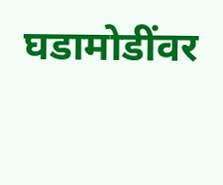घडामोडींवर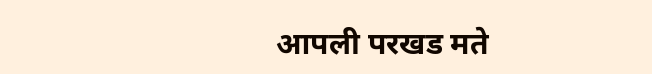आपली परखड मते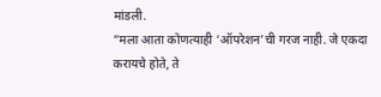मांडली.
“मला आता कोणत्याही ‘ऑपरेशन’ची गरज नाही. जे एकदा करायचे होते, ते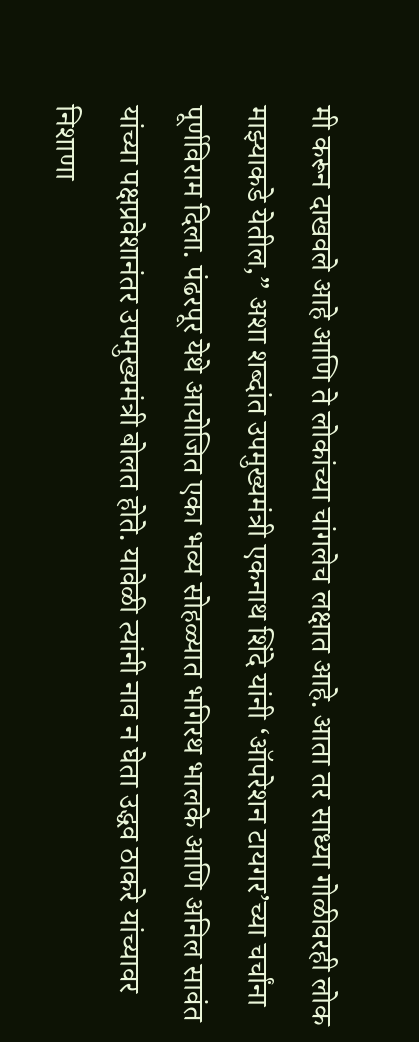मी करून दाखवले आहे आणि ते लोकांच्या चांगलेच लक्षात आहे. आता तर साध्या गोळीवरही लोक माझ्याकडे येतील,” अशा शब्दांत उपमुख्यमंत्री एकनाथ शिंदे यांनी ‘ऑपरेशन टायगर’च्या चर्चांना पूर्णविराम दिला. पंढरपूर येथे आयोजित एका भव्य सोहळ्यात भगिरथ भालके आणि अनिल सावंत यांच्या पक्षप्रवेशानंतर उपमुख्यमंत्री बोलत होते. यावेळी त्यांनी नाव न घेता उद्धव ठाकरे यांच्यावर निशाणा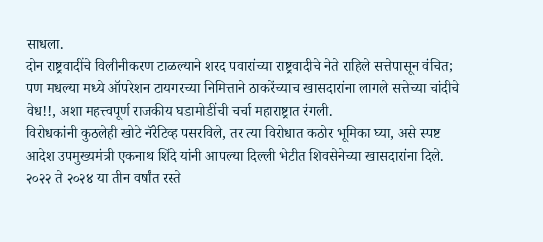साधला.
दोन राष्ट्रवादींचे विलीनीकरण टाळल्याने शरद पवारांच्या राष्ट्रवादीचे नेते राहिले सत्तेपासून वंचित; पण मधल्या मध्ये ऑपरेशन टायगरच्या निमित्ताने ठाकरेंच्याच खासदारांना लागले सत्तेच्या चांदीचे वेध!!, अशा महत्त्वपूर्ण राजकीय घडामोडींची चर्चा महाराष्ट्रात रंगली.
विरोधकांनी कुठलेही खोटे नॅरेटिव्ह पसरविले, तर त्या विरोधात कठोर भूमिका घ्या, असे स्पष्ट आदेश उपमुख्यमंत्री एकनाथ शिंदे यांनी आपल्या दिल्ली भेटीत शिवसेनेच्या खासदारांना दिले.
२०२२ ते २०२४ या तीन वर्षांत रस्ते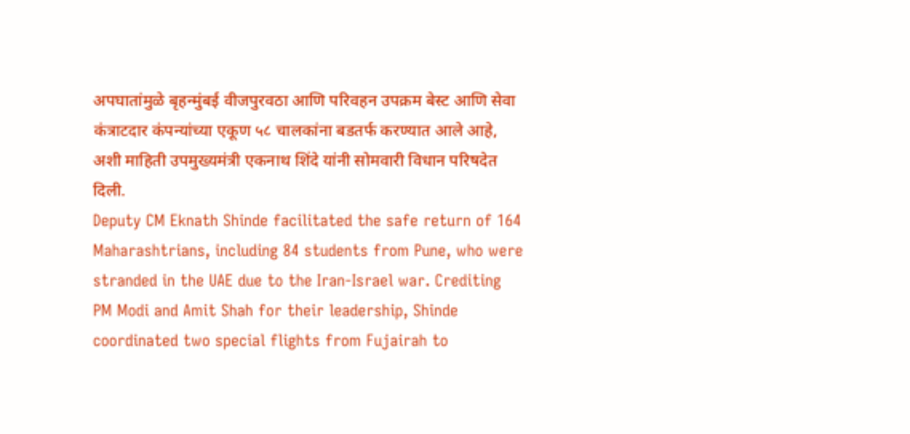अपघातांमुळे बृहन्मुंबई वीजपुरवठा आणि परिवहन उपक्रम बेस्ट आणि सेवा कंत्राटदार कंपन्यांच्या एकूण ५८ चालकांना बडतर्फ करण्यात आले आहे, अशी माहिती उपमुख्यमंत्री एकनाथ शिंदे यांनी सोमवारी विधान परिषदेत दिली.
Deputy CM Eknath Shinde facilitated the safe return of 164 Maharashtrians, including 84 students from Pune, who were stranded in the UAE due to the Iran-Israel war. Crediting PM Modi and Amit Shah for their leadership, Shinde coordinated two special flights from Fujairah to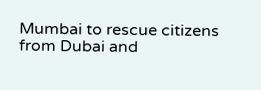Mumbai to rescue citizens from Dubai and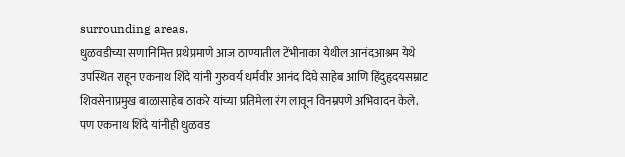surrounding areas.
धुळवडीच्या सणानिमित्त प्रथेप्रमाणे आज ठाण्यातील टेंभीनाका येथील आनंदआश्रम येथे उपस्थित राहून एकनाथ शिंदे यांनी गुरुवर्य धर्मवीर आनंद दिघे साहेब आणि हिंदुहृदयसम्राट शिवसेनाप्रमुख बाळासाहेब ठाकरे यांच्या प्रतिमेला रंग लावून विनम्रपणे अभिवादन केले. पण एकनाथ शिंदे यांनीही धुळवड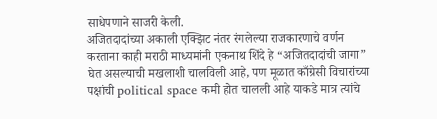साधेपणाने साजरी केली.
अजितदादांच्या अकाली एक्झिट नंतर रंगलेल्या राजकारणाचे वर्णन करताना काही मराठी माध्यमांनी एकनाथ शिंदे हे “अजितदादांची जागा” घेत असल्याची मखलाशी चालविली आहे, पण मूळात काँग्रेसी विचारांच्या पक्षांची political space कमी होत चालली आहे याकडे मात्र त्यांचे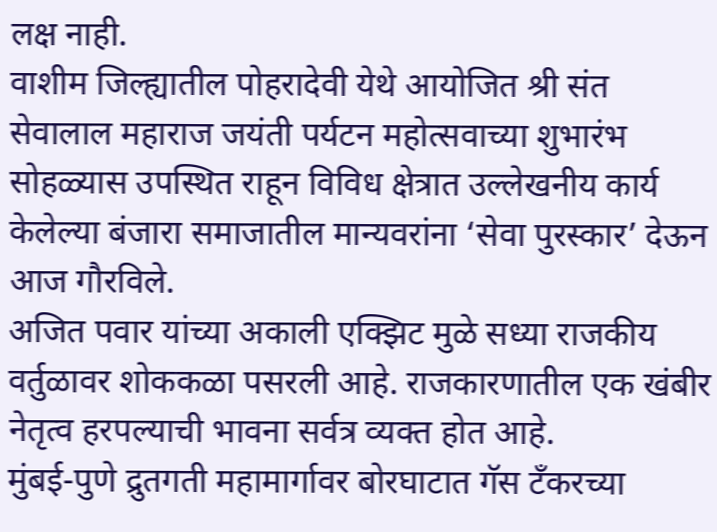लक्ष नाही.
वाशीम जिल्ह्यातील पोहरादेवी येथे आयोजित श्री संत सेवालाल महाराज जयंती पर्यटन महोत्सवाच्या शुभारंभ सोहळ्यास उपस्थित राहून विविध क्षेत्रात उल्लेखनीय कार्य केलेल्या बंजारा समाजातील मान्यवरांना ‘सेवा पुरस्कार’ देऊन आज गौरविले.
अजित पवार यांच्या अकाली एक्झिट मुळे सध्या राजकीय वर्तुळावर शोककळा पसरली आहे. राजकारणातील एक खंबीर नेतृत्व हरपल्याची भावना सर्वत्र व्यक्त होत आहे.
मुंबई-पुणे द्रुतगती महामार्गावर बोरघाटात गॅस टँकरच्या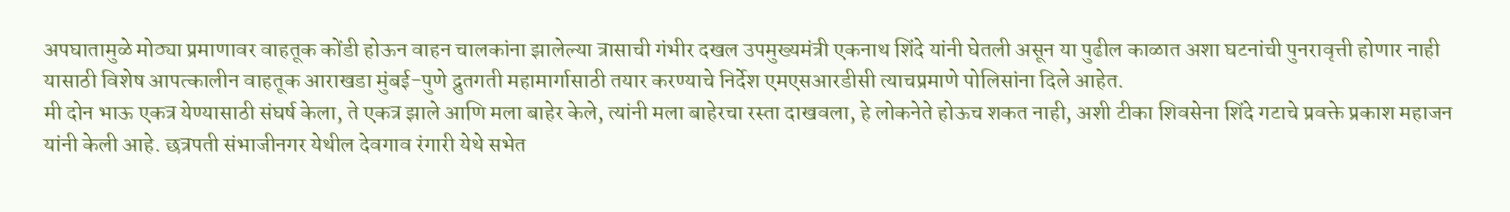अपघातामुळे मोठ्या प्रमाणावर वाहतूक कोंडी होऊन वाहन चालकांना झालेल्या त्रासाची गंभीर दखल उपमुख्यमंत्री एकनाथ शिंदे यांनी घेतली असून या पुढील काळात अशा घटनांची पुनरावृत्ती होणार नाही यासाठी विशेष आपत्कालीन वाहतूक आराखडा मुंबई-पुणे द्रुतगती महामार्गासाठी तयार करण्याचे निर्देश एमएसआरडीसी त्याचप्रमाणे पोलिसांना दिले आहेत.
मी दोन भाऊ एकत्र येण्यासाठी संघर्ष केला, ते एकत्र झाले आणि मला बाहेर केले, त्यांनी मला बाहेरचा रस्ता दाखवला, हे लोकनेते होऊच शकत नाही, अशी टीका शिवसेना शिंदे गटाचे प्रवक्ते प्रकाश महाजन यांनी केली आहे. छत्रपती संभाजीनगर येथील देवगाव रंगारी येथे सभेत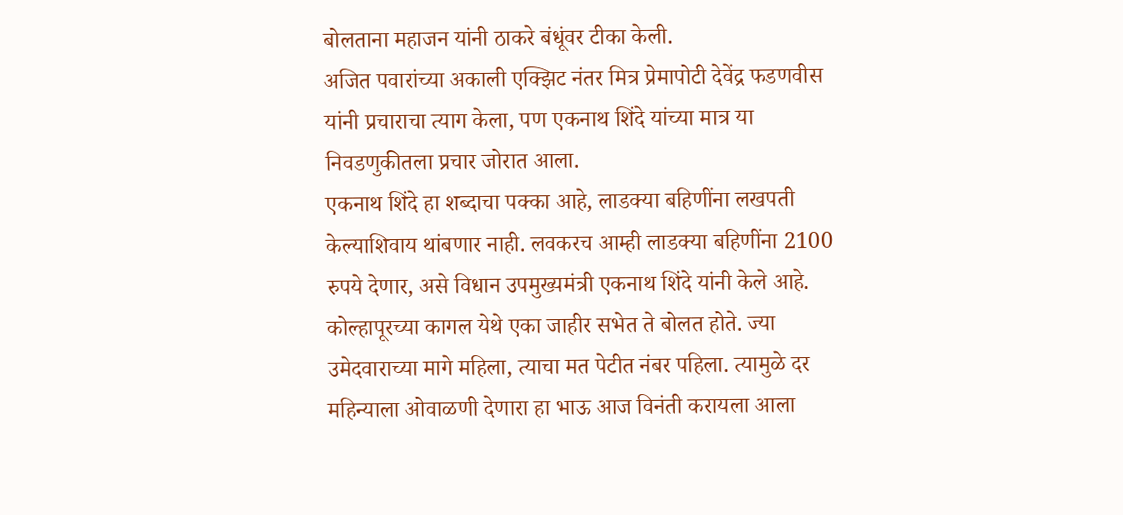बोलताना महाजन यांनी ठाकरे बंधूंवर टीका केली.
अजित पवारांच्या अकाली एक्झिट नंतर मित्र प्रेमापोटी देवेंद्र फडणवीस यांनी प्रचाराचा त्याग केला, पण एकनाथ शिंदे यांच्या मात्र या निवडणुकीतला प्रचार जोरात आला.
एकनाथ शिंदे हा शब्दाचा पक्का आहे, लाडक्या बहिणींना लखपती केल्याशिवाय थांबणार नाही. लवकरच आम्ही लाडक्या बहिणींना 2100 रुपये देणार, असे विधान उपमुख्यमंत्री एकनाथ शिंदे यांनी केले आहे. कोल्हापूरच्या कागल येथे एका जाहीर सभेत ते बोलत होते. ज्या उमेदवाराच्या मागे महिला, त्याचा मत पेटीत नंबर पहिला. त्यामुळे दर महिन्याला ओवाळणी देणारा हा भाऊ आज विनंती करायला आला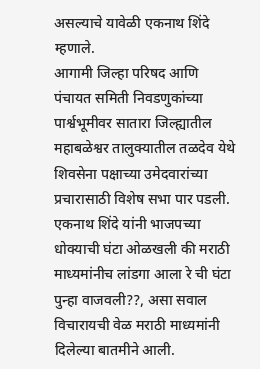असल्याचे यावेळी एकनाथ शिंदे म्हणाले.
आगामी जिल्हा परिषद आणि पंचायत समिती निवडणुकांच्या पार्श्वभूमीवर सातारा जिल्ह्यातील महाबळेश्वर तालुक्यातील तळदेव येथे शिवसेना पक्षाच्या उमेदवारांच्या प्रचारासाठी विशेष सभा पार पडली.
एकनाथ शिंदे यांनी भाजपच्या धोक्याची घंटा ओळखली की मराठी माध्यमांनीच लांडगा आला रे ची घंटा पुन्हा वाजवली??, असा सवाल विचारायची वेळ मराठी माध्यमांनी दिलेल्या बातमीने आली.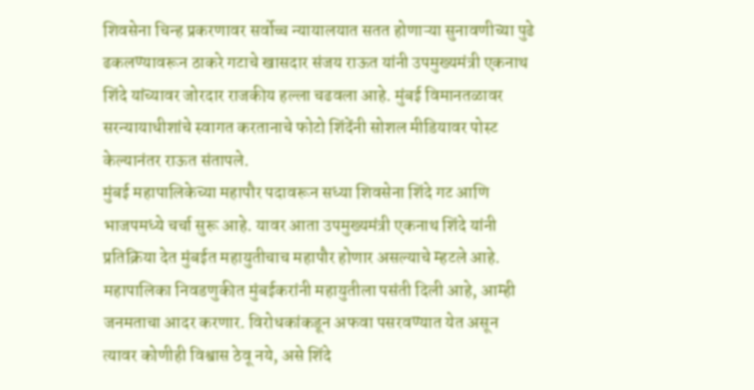शिवसेना चिन्ह प्रकरणावर सर्वोच्च न्यायालयात सतत होणाऱ्या सुनावणीच्या पुढे ढकलण्यावरून ठाकरे गटाचे खासदार संजय राऊत यांनी उपमुख्यमंत्री एकनाथ शिंदे यांच्यावर जोरदार राजकीय हल्ला चढवला आहे. मुंबई विमानतळावर सरन्यायाधीशांचे स्वागत करतानाचे फोटो शिंदेंनी सोशल मीडियावर पोस्ट केल्यानंतर राऊत संतापले.
मुंबई महापालिकेच्या महापौर पदावरून सध्या शिवसेना शिंदे गट आणि भाजपमध्ये चर्चा सुरू आहे. यावर आता उपमुख्यमंत्री एकनाथ शिंदे यांनी प्रतिक्रिया देत मुंबईत महायुतीचाच महापौर होणार असल्याचे म्हटले आहे. महापालिका निवडणुकीत मुंबईकरांनी महायुतीला पसंती दिली आहे, आम्ही जनमताचा आदर करणार. विरोधकांकडून अफवा पसरवण्यात येत असून त्यावर कोणीही विश्वास ठेवू नये, असे शिंदे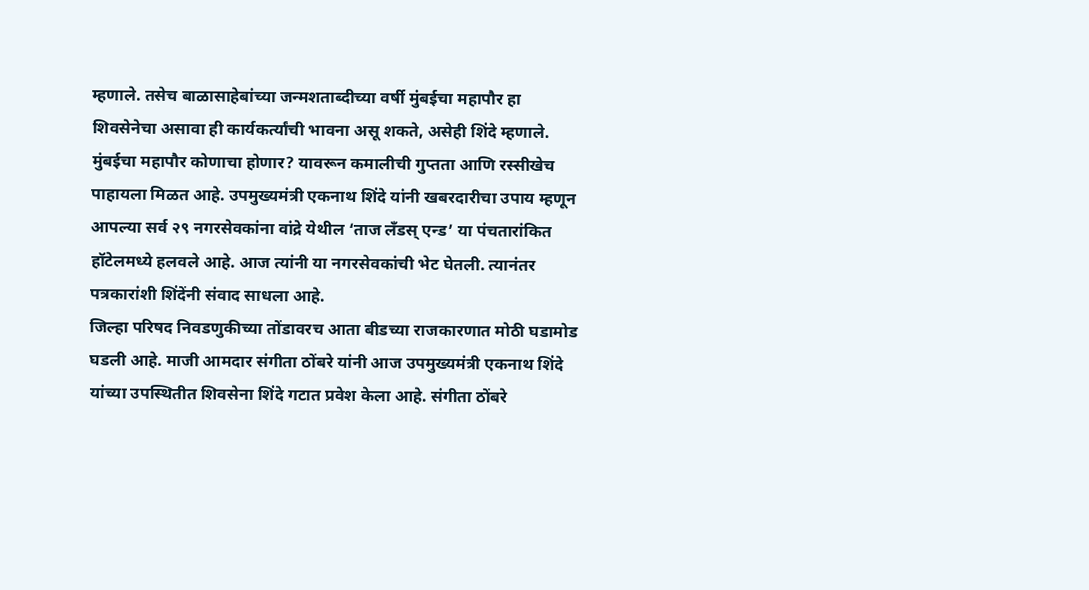म्हणाले. तसेच बाळासाहेबांच्या जन्मशताब्दीच्या वर्षी मुंबईचा महापौर हा शिवसेनेचा असावा ही कार्यकर्त्यांची भावना असू शकते, असेही शिंदे म्हणाले.
मुंबईचा महापौर कोणाचा होणार? यावरून कमालीची गुप्तता आणि रस्सीखेच पाहायला मिळत आहे. उपमुख्यमंत्री एकनाथ शिंदे यांनी खबरदारीचा उपाय म्हणून आपल्या सर्व २९ नगरसेवकांना वांद्रे येथील ‘ताज लँडस् एन्ड’ या पंचतारांकित हॉटेलमध्ये हलवले आहे. आज त्यांनी या नगरसेवकांची भेट घेतली. त्यानंतर पत्रकारांशी शिंदेंनी संवाद साधला आहे.
जिल्हा परिषद निवडणुकीच्या तोंडावरच आता बीडच्या राजकारणात मोठी घडामोड घडली आहे. माजी आमदार संगीता ठोंबरे यांनी आज उपमुख्यमंत्री एकनाथ शिंदे यांच्या उपस्थितीत शिवसेना शिंदे गटात प्रवेश केला आहे. संगीता ठोंबरे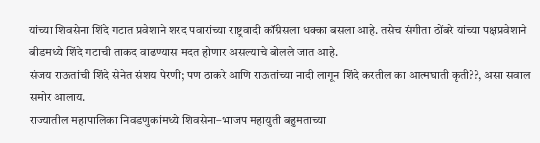यांच्या शिवसेना शिंदे गटात प्रवेशाने शरद पवारांच्या राष्ट्रवादी कॉंग्रेसला धक्का बसला आहे. तसेच संगीता ठोंबरे यांच्या पक्षप्रवेशाने बीडमध्ये शिंदे गटाची ताकद वाढण्यास मदत होणार असल्याचे बोलले जात आहे.
संजय राऊतांची शिंदे सेनेत संशय पेरणी; पण ठाकरे आणि राऊतांच्या नादी लागून शिंदे करतील का आत्मघाती कृती??, असा सवाल समोर आलाय.
राज्यातील महापालिका निवडणुकांमध्ये शिवसेना–भाजप महायुती बहुमताच्या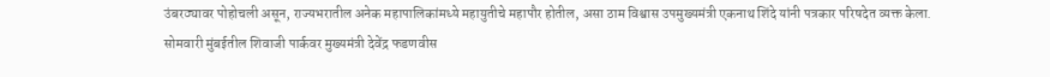उंबरठ्यावर पोहोचली असून, राज्यभरातील अनेक महापालिकांमध्ये महायुतीचे महापौर होतील, असा ठाम विश्वास उपमुख्यमंत्री एकनाथ शिंदे यांनी पत्रकार परिषदेत व्यक्त केला.
सोमवारी मुंबईतील शिवाजी पार्कवर मुख्यमंत्री देवेंद्र फडणवीस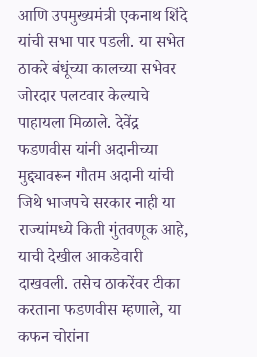आणि उपमुख्यमंत्री एकनाथ शिंदे यांची सभा पार पडली. या सभेत ठाकरे बंधूंच्या कालच्या सभेवर जोरदार पलटवार केल्याचे पाहायला मिळाले. देवेंद्र फडणवीस यांनी अदानीच्या मुद्द्यावरून गौतम अदानी यांची जिथे भाजपचे सरकार नाही या राज्यांमध्ये किती गुंतवणूक आहे, याची देखील आकडेवारी दाखवली. तसेच ठाकरेंवर टीका करताना फडणवीस म्हणाले, या कफन चोरांना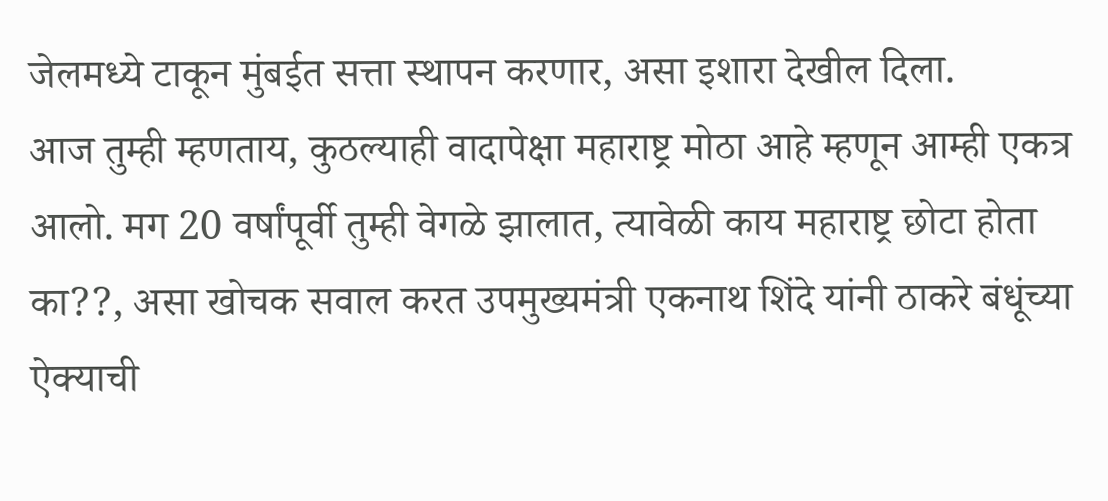जेलमध्ये टाकून मुंबईत सत्ता स्थापन करणार, असा इशारा देखील दिला.
आज तुम्ही म्हणताय, कुठल्याही वादापेक्षा महाराष्ट्र मोठा आहे म्हणून आम्ही एकत्र आलो. मग 20 वर्षांपूर्वी तुम्ही वेगळे झालात, त्यावेळी काय महाराष्ट्र छोटा होता का??, असा खोचक सवाल करत उपमुख्यमंत्री एकनाथ शिंदे यांनी ठाकरे बंधूंच्या ऐक्याची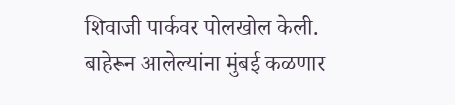शिवाजी पार्कवर पोलखोल केली.
बाहेरून आलेल्यांना मुंबई कळणार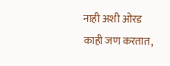नाही अशी ओरड काही जण करतात,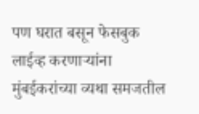पण घरात बसून फेसबुक लाईव्ह करणाऱ्यांना मुंबईकरांच्या व्यथा समजतील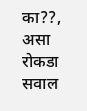का??, असा रोकडा सवाल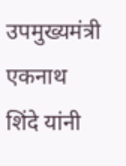उपमुख्यमंत्री एकनाथ शिंदे यांनी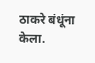ठाकरे बंधूंना केला.